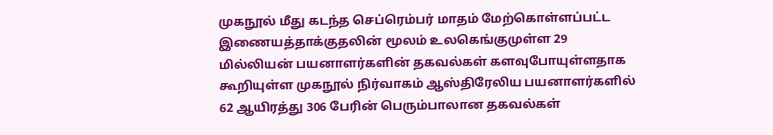முகநூல் மீது கடந்த செப்ரெம்பர் மாதம் மேற்கொள்ளப்பட்ட இணையத்தாக்குதலின் மூலம் உலகெங்குமுள்ள 29 மில்லியன் பயனாளர்களின் தகவல்கள் களவுபோயுள்ளதாக கூறியுள்ள முகநூல் நிர்வாகம் ஆஸ்திரேலிய பயனாளர்களில் 62 ஆயிரத்து 306 பேரின் பெரும்பாலான தகவல்கள்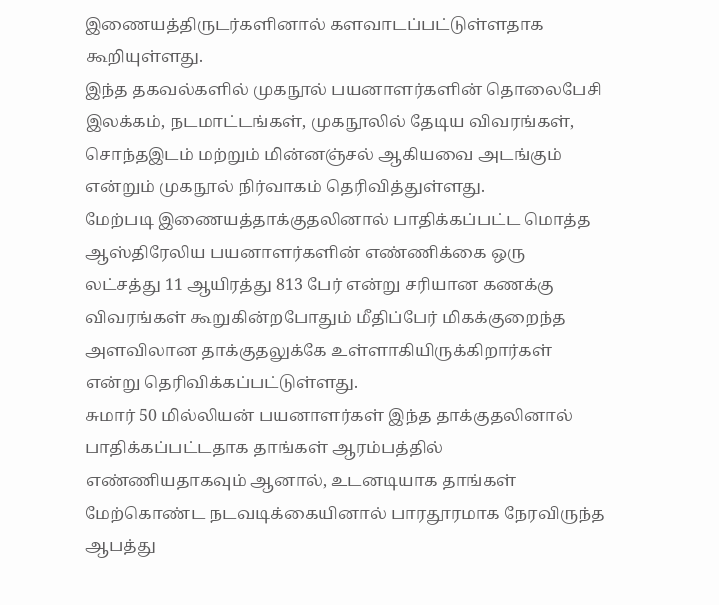இணையத்திருடர்களினால் களவாடப்பட்டுள்ளதாக கூறியுள்ளது.
இந்த தகவல்களில் முகநூல் பயனாளர்களின் தொலைபேசி இலக்கம், நடமாட்டங்கள், முகநூலில் தேடிய விவரங்கள், சொந்தஇடம் மற்றும் மின்னஞ்சல் ஆகியவை அடங்கும் என்றும் முகநூல் நிர்வாகம் தெரிவித்துள்ளது.
மேற்படி இணையத்தாக்குதலினால் பாதிக்கப்பட்ட மொத்த ஆஸ்திரேலிய பயனாளர்களின் எண்ணிக்கை ஒரு லட்சத்து 11 ஆயிரத்து 813 பேர் என்று சரியான கணக்கு விவரங்கள் கூறுகின்றபோதும் மீதிப்பேர் மிகக்குறைந்த அளவிலான தாக்குதலுக்கே உள்ளாகியிருக்கிறார்கள் என்று தெரிவிக்கப்பட்டுள்ளது.
சுமார் 50 மில்லியன் பயனாளர்கள் இந்த தாக்குதலினால் பாதிக்கப்பட்டதாக தாங்கள் ஆரம்பத்தில் எண்ணியதாகவும் ஆனால், உடனடியாக தாங்கள் மேற்கொண்ட நடவடிக்கையினால் பாரதூரமாக நேரவிருந்த ஆபத்து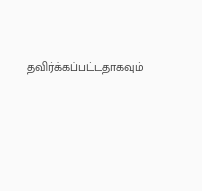தவிர்க்கப்பட்டதாகவும்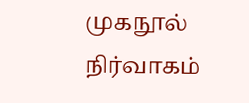முகநூல் நிர்வாகம்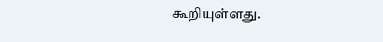கூறியுள்ளது.